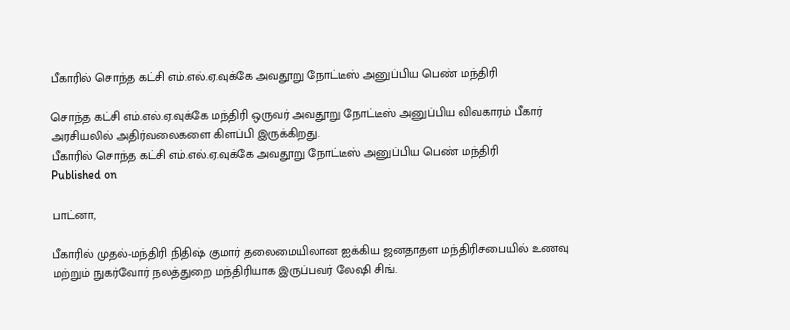பீகாரில் சொந்த கட்சி எம்.எல்.ஏ.வுக்கே அவதூறு நோட்டீஸ் அனுப்பிய பெண் மந்திரி

சொந்த கட்சி எம்.எல்.ஏ.வுக்கே மந்திரி ஒருவர் அவதூறு நோட்டீஸ் அனுப்பிய விவகாரம் பீகார் அரசியலில் அதிர்வலைகளை கிளப்பி இருக்கிறது.
பீகாரில் சொந்த கட்சி எம்.எல்.ஏ.வுக்கே அவதூறு நோட்டீஸ் அனுப்பிய பெண் மந்திரி
Published on

பாட்னா,

பீகாரில் முதல்-மந்திரி நிதிஷ் குமார் தலைமையிலான ஐக்கிய ஜனதாதள மந்திரிசபையில் உணவு மற்றும் நுகர்வோர் நலத்துறை மந்திரியாக இருப்பவர் லேஷி சிங்.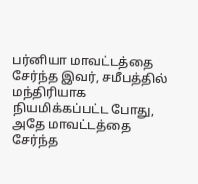பர்னியா மாவட்டத்தை சேர்ந்த இவர், சமீபத்தில் மந்திரியாக நியமிக்கப்பட்ட போது, அதே மாவட்டத்தை சேர்ந்த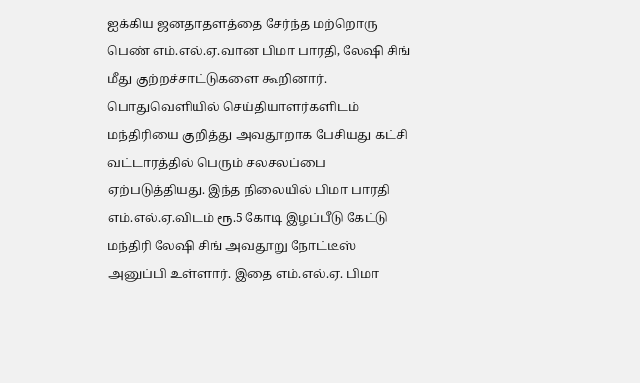ஐக்கிய ஜனதாதளத்தை சேர்ந்த மற்றொரு பெண் எம்.எல்.ஏ.வான பிமா பாரதி, லேஷி சிங் மீது குற்றச்சாட்டுகளை கூறினார். பொதுவெளியில் செய்தியாளர்களிடம் மந்திரியை குறித்து அவதூறாக பேசியது கட்சி வட்டாரத்தில் பெரும் சலசலப்பை ஏற்படுத்தியது. இந்த நிலையில் பிமா பாரதி எம்.எல்.ஏ.விடம் ரூ.5 கோடி இழப்பீடு கேட்டு மந்திரி லேஷி சிங் அவதூறு நோட்டீஸ் அனுப்பி உள்ளார். இதை எம்.எல்.ஏ. பிமா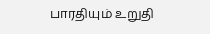பாரதியும் உறுதி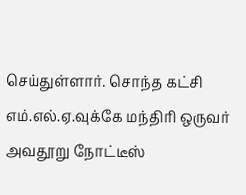செய்துள்ளார். சொந்த கட்சி எம்.எல்.ஏ.வுக்கே மந்திரி ஒருவர் அவதூறு நோட்டீஸ்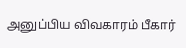அனுப்பிய விவகாரம் பீகார்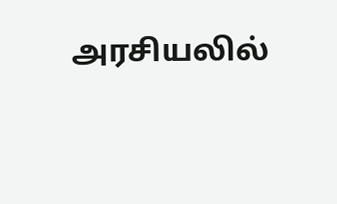அரசியலில்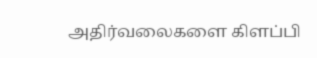அதிர்வலைகளை கிளப்பி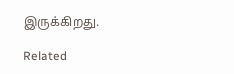இருக்கிறது.

Related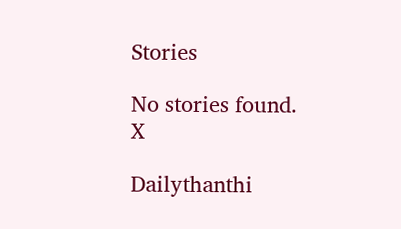Stories

No stories found.
X

Dailythanthi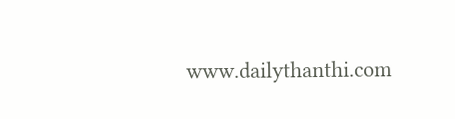www.dailythanthi.com